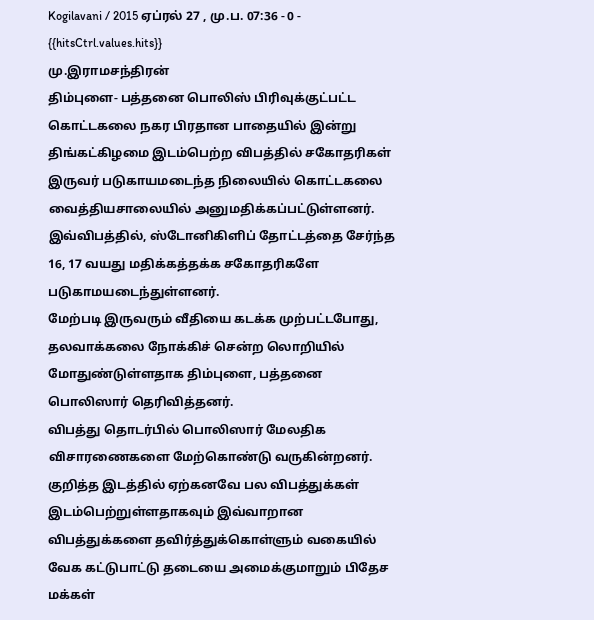Kogilavani / 2015 ஏப்ரல் 27 , மு.ப. 07:36 - 0 - {{hitsCtrl.values.hits}}
மு.இராமசந்திரன்
திம்புளை- பத்தனை பொலிஸ் பிரிவுக்குட்பட்ட கொட்டகலை நகர பிரதான பாதையில் இன்று திங்கட்கிழமை இடம்பெற்ற விபத்தில் சகோதரிகள் இருவர் படுகாயமடைந்த நிலையில் கொட்டகலை வைத்தியசாலையில் அனுமதிக்கப்பட்டுள்ளனர்.
இவ்விபத்தில், ஸ்டோனிகிளிப் தோட்டத்தை சேர்ந்த 16, 17 வயது மதிக்கத்தக்க சகோதரிகளே படுகாமயடைந்துள்ளனர்.
மேற்படி இருவரும் வீதியை கடக்க முற்பட்டபோது, தலவாக்கலை நோக்கிச் சென்ற லொறியில் மோதுண்டுள்ளதாக திம்புளை, பத்தனை பொலிஸார் தெரிவித்தனர்.
விபத்து தொடர்பில் பொலிஸார் மேலதிக விசாரணைகளை மேற்கொண்டு வருகின்றனர்.
குறித்த இடத்தில் ஏற்கனவே பல விபத்துக்கள் இடம்பெற்றுள்ளதாகவும் இவ்வாறான விபத்துக்களை தவிர்த்துக்கொள்ளும் வகையில் வேக கட்டுபாட்டு தடையை அமைக்குமாறும் பிதேச மக்கள்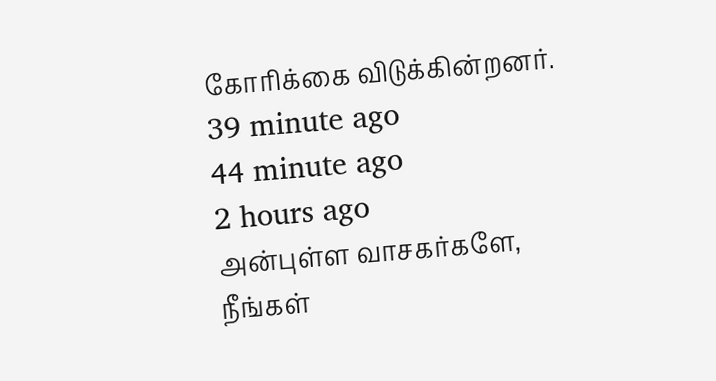கோரிக்கை விடுக்கின்றனர்.
39 minute ago
44 minute ago
2 hours ago
அன்புள்ள வாசகர்களே,
நீங்கள்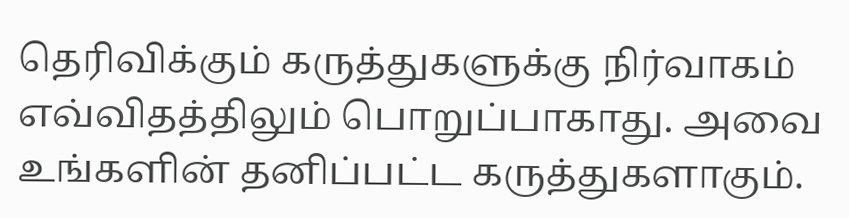தெரிவிக்கும் கருத்துகளுக்கு நிர்வாகம் எவ்விதத்திலும் பொறுப்பாகாது. அவை உங்களின் தனிப்பட்ட கருத்துகளாகும்.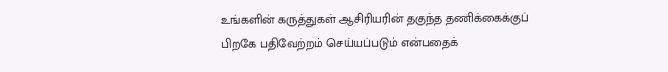உங்களின் கருத்துகள் ஆசிரியரின் தகுந்த தணிக்கைக்குப் பிறகே பதிவேற்றம் செய்யப்படும் என்பதைக்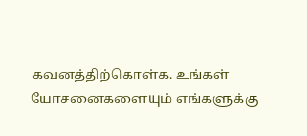கவனத்திற்கொள்க. உங்கள் யோசனைகளையும் எங்களுக்கு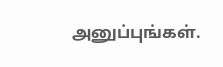அனுப்புங்கள்.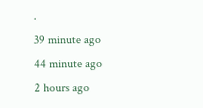.
39 minute ago
44 minute ago
2 hours ago